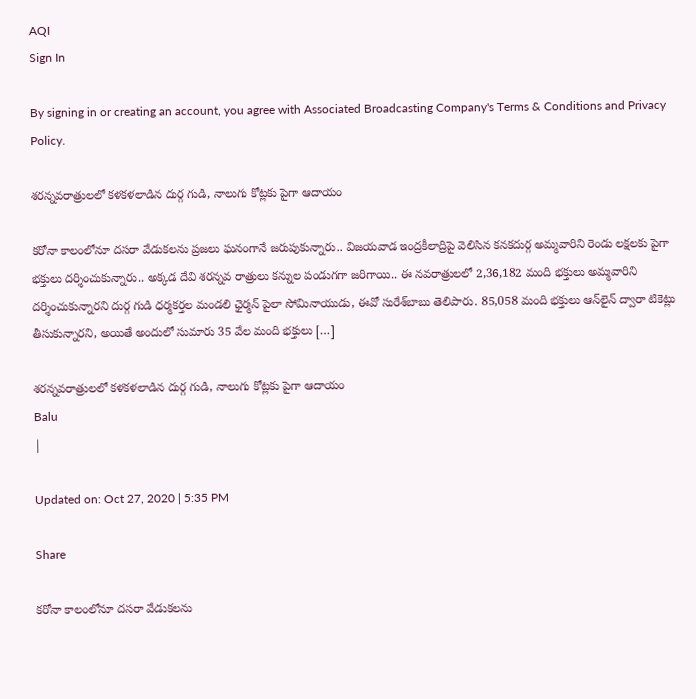AQI
Sign In

By signing in or creating an account, you agree with Associated Broadcasting Company's Terms & Conditions and Privacy Policy.

శరన్నవరాత్రులలో కళకళలాడిన దుర్గ గుడి, నాలుగు కోట్లకు పైగా ఆదాయం

కరోనా కాలంలోనూ దసరా వేడుకలను ప్రజలు ఘనంగానే జరుపుకున్నారు.. విజయవాడ ఇంద్రకీలాద్రిపై వెలిసిన కనకదుర్గ అమ్మవారిని రెండు లక్షలకు పైగా భక్తులు దర్శించుకున్నారు.. అక్కడ దేవి శరన్నవ రాత్రులు కన్నుల పండుగగా జరిగాయి.. ఈ నవరాత్రులలో 2,36,182 మంది భక్తులు అమ్మవారిని దర్శించుకున్నారని దుర్గ గుడి ధర్మకర్తల మండలి ఛైర్మన్‌ పైలా సోమినాయుడు, ఈవో సురేశ్‌బాబు తెలిపారు. 85,058 మంది భక్తులు ఆన్‌లైన్‌ ద్వారా టికెట్లు తీసుకున్నారని, అయితే అందులో సుమారు 35 వేల మంది భక్తులు […]

శరన్నవరాత్రులలో కళకళలాడిన దుర్గ గుడి, నాలుగు కోట్లకు పైగా ఆదాయం
Balu
|

Updated on: Oct 27, 2020 | 5:35 PM

Share

కరోనా కాలంలోనూ దసరా వేడుకలను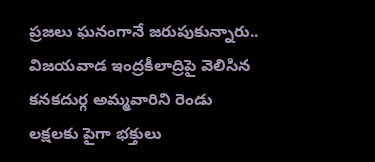ప్రజలు ఘనంగానే జరుపుకున్నారు.. విజయవాడ ఇంద్రకీలాద్రిపై వెలిసిన కనకదుర్గ అమ్మవారిని రెండు లక్షలకు పైగా భక్తులు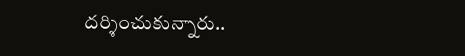దర్శించుకున్నారు..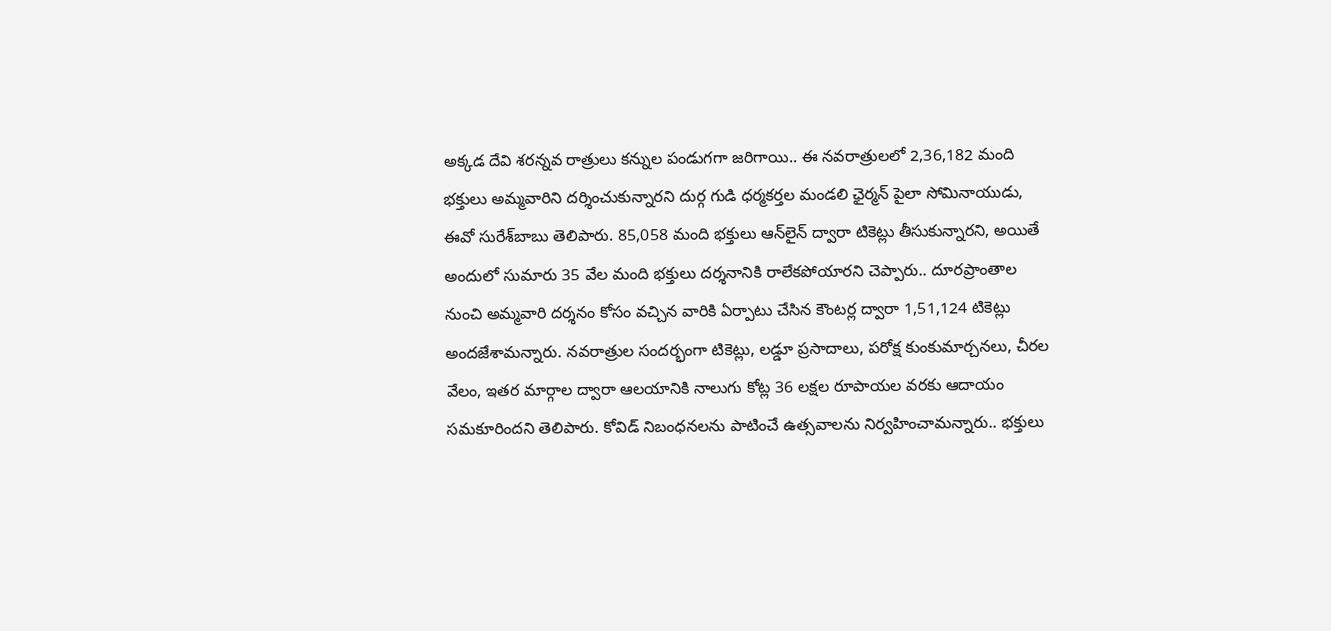అక్కడ దేవి శరన్నవ రాత్రులు కన్నుల పండుగగా జరిగాయి.. ఈ నవరాత్రులలో 2,36,182 మంది భక్తులు అమ్మవారిని దర్శించుకున్నారని దుర్గ గుడి ధర్మకర్తల మండలి ఛైర్మన్‌ పైలా సోమినాయుడు, ఈవో సురేశ్‌బాబు తెలిపారు. 85,058 మంది భక్తులు ఆన్‌లైన్‌ ద్వారా టికెట్లు తీసుకున్నారని, అయితే అందులో సుమారు 35 వేల మంది భక్తులు దర్శనానికి రాలేకపోయారని చెప్పారు.. దూరప్రాంతాల నుంచి అమ్మవారి దర్శనం కోసం వచ్చిన వారికి ఏర్పాటు చేసిన కౌంటర్ల ద్వారా 1,51,124 టికెట్లు అందజేశామన్నారు. నవరాత్రుల సందర్భంగా టికెట్లు, లడ్డూ ప్రసాదాలు, పరోక్ష కుంకుమార్చనలు, చీరల వేలం, ఇతర మార్గాల ద్వారా ఆలయానికి నాలుగు కోట్ల 36 లక్షల రూపాయల వరకు ఆదాయం సమకూరిందని తెలిపారు. కోవిడ్‌ నిబంధనలను పాటించే ఉత్సవాలను నిర్వహించామన్నారు.. భక్తులు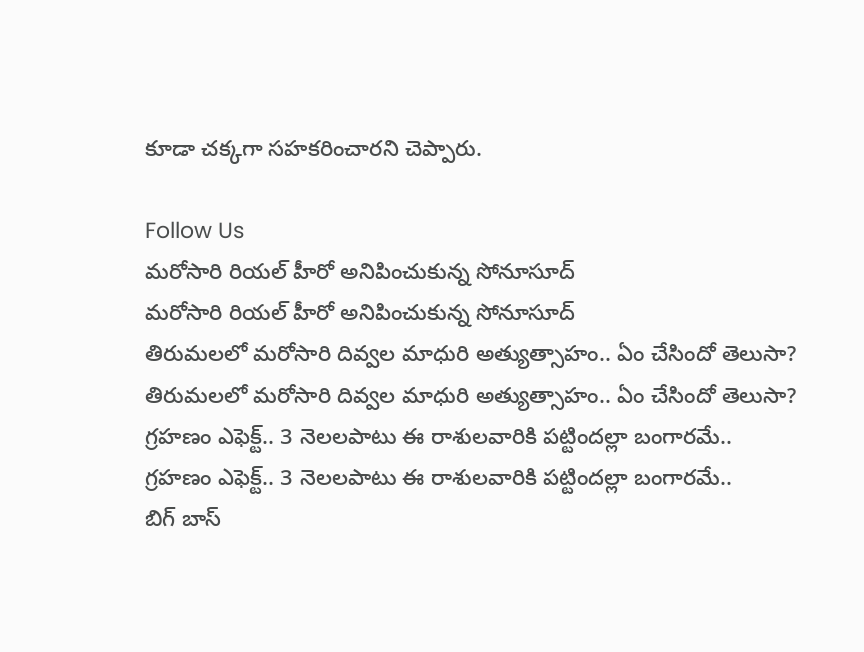కూడా చక్కగా సహకరించారని చెప్పారు.

Follow Us
మరోసారి రియల్ హీరో అనిపించుకున్న సోనూసూద్
మరోసారి రియల్ హీరో అనిపించుకున్న సోనూసూద్
తిరుమలలో మరోసారి దివ్వల మాధురి అత్యుత్సాహం.. ఏం చేసిందో తెలుసా?
తిరుమలలో మరోసారి దివ్వల మాధురి అత్యుత్సాహం.. ఏం చేసిందో తెలుసా?
గ్రహణం ఎఫెక్ట్.. 3 నెలలపాటు ఈ రాశులవారికి పట్టిందల్లా బంగారమే..
గ్రహణం ఎఫెక్ట్.. 3 నెలలపాటు ఈ రాశులవారికి పట్టిందల్లా బంగారమే..
బిగ్ బాస్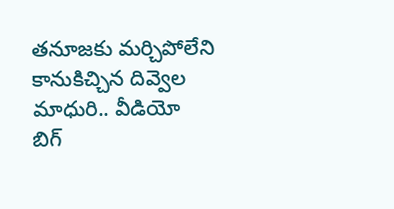తనూజకు మర్చిపోలేని కానుకిచ్చిన దివ్వెల మాధురి.. వీడియో
బిగ్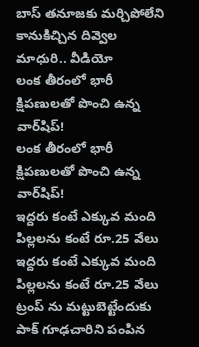బాస్ తనూజకు మర్చిపోలేని కానుకిచ్చిన దివ్వెల మాధురి.. వీడియో
లంక తీరంలో భారీ క్షిపణులతో పొంచి ఉన్న వార్‌షిప్!
లంక తీరంలో భారీ క్షిపణులతో పొంచి ఉన్న వార్‌షిప్!
ఇద్దరు కంటే ఎక్కువ మంది పిల్లలను కంటే రూ.25 వేలు
ఇద్దరు కంటే ఎక్కువ మంది పిల్లలను కంటే రూ.25 వేలు
ట్రంప్ ను మట్టుబెట్టేందుకు పాక్ గూఢచారిని పంపిన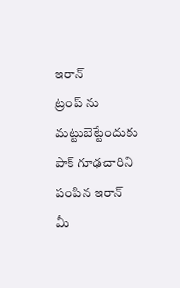ఇరాన్
ట్రంప్ ను మట్టుబెట్టేందుకు పాక్ గూఢచారిని పంపిన ఇరాన్
మీ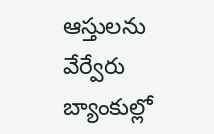ఆస్తులను వేర్వేరు బ్యాంకుల్లో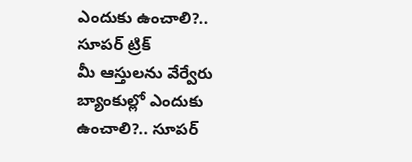ఎందుకు ఉంచాలి?.. సూపర్ ట్రిక్
మీ ఆస్తులను వేర్వేరు బ్యాంకుల్లో ఎందుకు ఉంచాలి?.. సూపర్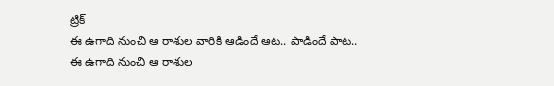ట్రిక్
ఈ ఉగాది నుంచి ఆ రాశుల వారికి ఆడిందే ఆట.. పాడిందే పాట..
ఈ ఉగాది నుంచి ఆ రాశుల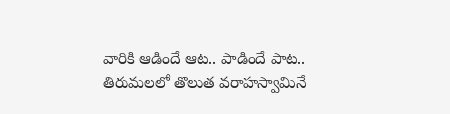వారికి ఆడిందే ఆట.. పాడిందే పాట..
తిరుమలలో తొలుత వరాహస్వామినే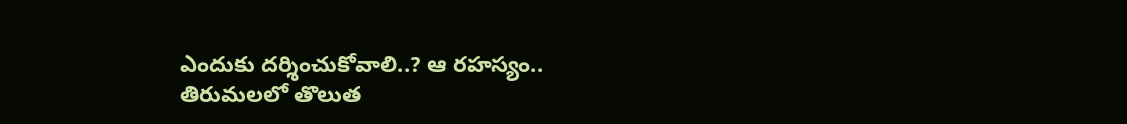ఎందుకు దర్శించుకోవాలి..? ఆ రహస్యం..
తిరుమలలో తొలుత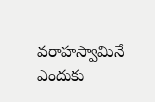వరాహస్వామినే ఎందుకు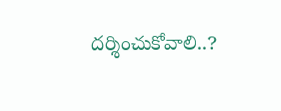దర్శించుకోవాలి..?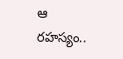ఆ రహస్యం..